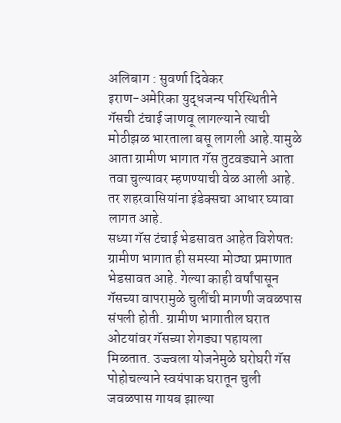अलिबाग : सुवर्णा दिवेकर
इराण-अमेरिका युद्धजन्य परिस्थितीने गॅसची टंचाई जाणवू लागल्याने त्याची मोठीझळ भारताला बसू लागली आहे.यामुळे आता ग्रामीण भागात गॅस तुटवड्याने आता तवा चुल्यावर म्हणण्याची वेळ आली आहे. तर शहरवासियांना इंडेक्सचा आधार घ्यावा लागत आहे.
सध्या गॅस टंचाई भेडसावत आहेत विशेषतः ग्रामीण भागात ही समस्या मोठ्या प्रमाणात भेडसावत आहे. गेल्या काही वर्षांपासून गॅसच्या वापरामुळे चुलींची मागणी जवळपास संपली होती. ग्रामीण भागातील घरात ओटयांवर गॅसच्या शेगड्या पहायला मिळतात. उज्ज्वला योजनेमुळे घरोघरी गॅस पोहोचल्याने स्वयंपाक घरातून चुली जवळपास गायब झाल्या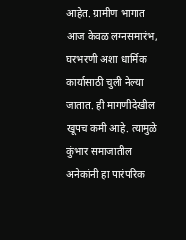आहेत. ग्रामीण भागात आज केवळ लग्नसमारंभ, घरभरणी अशा धार्मिक कार्यासाठी चुली नेल्या जातात. ही मागणीदेखील खूपच कमी आहे. त्यामुळे कुंभार समाजातील अनेकांनी हा पारंपरिक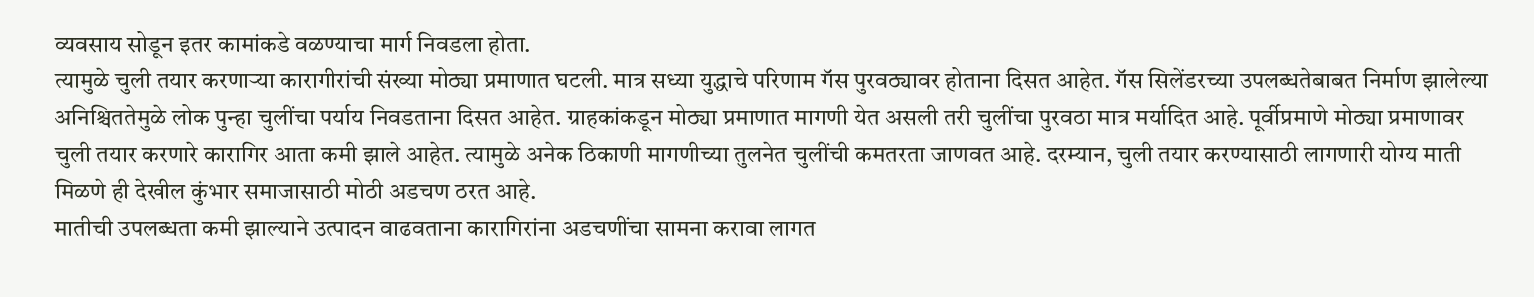व्यवसाय सोडून इतर कामांकडे वळण्याचा मार्ग निवडला होता.
त्यामुळे चुली तयार करणाऱ्या कारागीरांची संख्या मोठ्या प्रमाणात घटली. मात्र सध्या युद्धाचे परिणाम गॅस पुरवठ्यावर होताना दिसत आहेत. गॅस सिलेंडरच्या उपलब्धतेबाबत निर्माण झालेल्या अनिश्चिततेमुळे लोक पुन्हा चुलींचा पर्याय निवडताना दिसत आहेत. ग्राहकांकडून मोठ्या प्रमाणात मागणी येत असली तरी चुलींचा पुरवठा मात्र मर्यादित आहे. पूर्वीप्रमाणे मोठ्या प्रमाणावर चुली तयार करणारे कारागिर आता कमी झाले आहेत. त्यामुळे अनेक ठिकाणी मागणीच्या तुलनेत चुलींची कमतरता जाणवत आहे. दरम्यान, चुली तयार करण्यासाठी लागणारी योग्य माती मिळणे ही देखील कुंभार समाजासाठी मोठी अडचण ठरत आहे.
मातीची उपलब्धता कमी झाल्याने उत्पादन वाढवताना कारागिरांना अडचणींचा सामना करावा लागत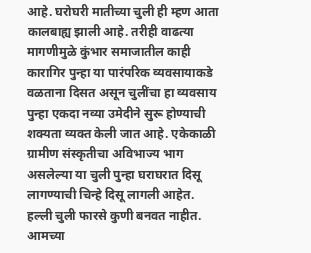आहे. घरोघरी मातीच्या चुली ही म्हण आता कालबाह्य झाली आहे. तरीही वाढत्या मागणीमुळे कुंभार समाजातील काही कारागिर पुन्हा या पारंपरिक व्यवसायाकडे वळताना दिसत असून चुलींचा हा व्यवसाय पुन्हा एकदा नव्या उमेदीने सुरू होण्याची शक्यता व्यक्त केली जात आहे. एकेकाळी ग्रामीण संस्कृतीचा अविभाज्य भाग असलेल्या या चुली पुन्हा घराघरात दिसू लागण्याची चिन्हे दिसू लागली आहेत.
हल्ली चुली फारसे कुणी बनवत नाहीत. आमच्या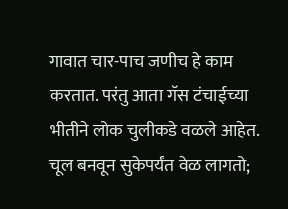गावात चार-पाच जणीच हे काम करतात. परंतु आता गॅस टंचाईच्या भीतीने लोक चुलीकडे वळले आहेत. चूल बनवून सुकेपर्यंत वेळ लागतो;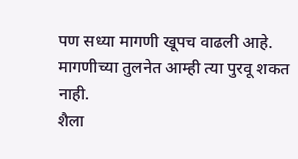पण सध्या मागणी खूपच वाढली आहे. मागणीच्या तुलनेत आम्ही त्या पुरवू शकत नाही.
शैला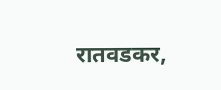रातवडकर,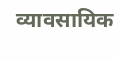व्यावसायिक